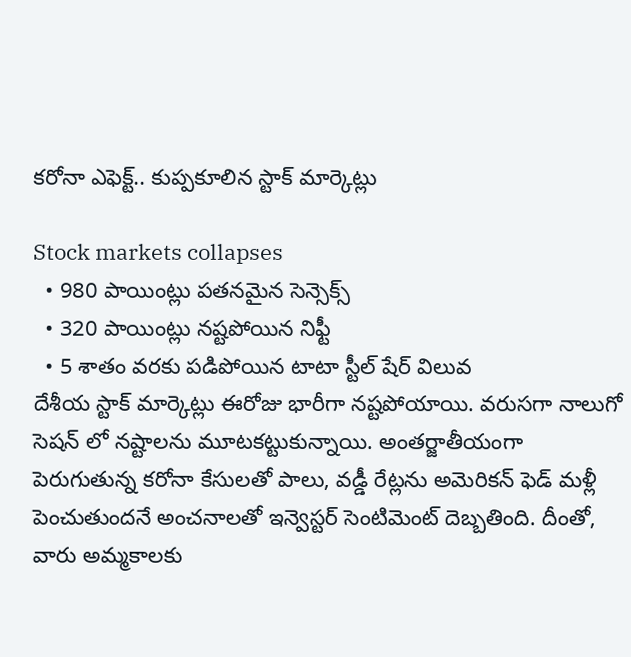కరోనా ఎఫెక్ట్.. కుప్పకూలిన స్టాక్ మార్కెట్లు

Stock markets collapses
  • 980 పాయింట్లు పతనమైన సెన్సెక్స్
  • 320 పాయింట్లు నష్టపోయిన నిఫ్టీ
  • 5 శాతం వరకు పడిపోయిన టాటా స్టీల్ షేర్ విలువ
దేశీయ స్టాక్ మార్కెట్లు ఈరోజు భారీగా నష్టపోయాయి. వరుసగా నాలుగో సెషన్ లో నష్టాలను మూటకట్టుకున్నాయి. అంతర్జాతీయంగా పెరుగుతున్న కరోనా కేసులతో పాలు, వడ్డీ రేట్లను అమెరికన్ ఫెడ్ మళ్లీ పెంచుతుందనే అంచనాలతో ఇన్వెస్టర్ సెంటిమెంట్ దెబ్బతింది. దీంతో, వారు అమ్మకాలకు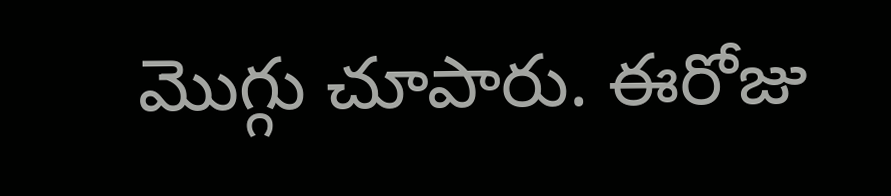మొగ్గు చూపారు. ఈరోజు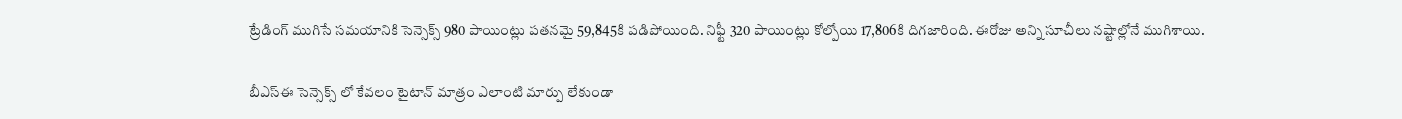ట్రేడింగ్ ముగిసే సమయానికి సెన్సెక్స్ 980 పాయింట్లు పతనమై 59,845కి పడిపోయింది. నిఫ్టీ 320 పాయింట్లు కోల్పోయి 17,806కి దిగజారింది. ఈరోజు అన్ని సూచీలు నష్టాల్లోనే ముగిశాయి.

బీఎస్ఈ సెన్సెక్స్ లో కేవలం టైటాన్ మాత్రం ఎలాంటి మార్పు లేకుండా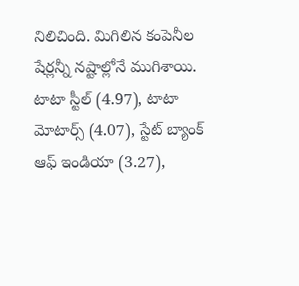నిలిచింది. మిగిలిన కంపెనీల షేర్లన్నీ నష్టాల్లోనే ముగిశాయి. టాటా స్టీల్ (4.97), టాటా మోటార్స్ (4.07), స్టేట్ బ్యాంక్ ఆఫ్ ఇండియా (3.27),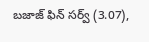బజాజ్ ఫిన్ సర్వ్ (3.07),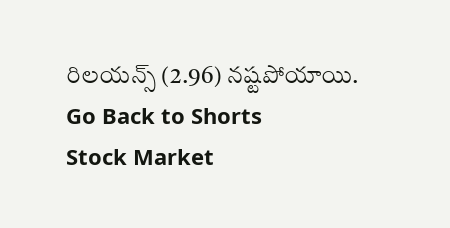రిలయన్స్ (2.96) నష్టపోయాయి.
Go Back to Shorts
Stock Market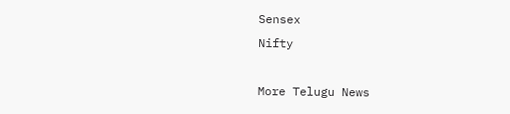Sensex
Nifty

More Telugu News